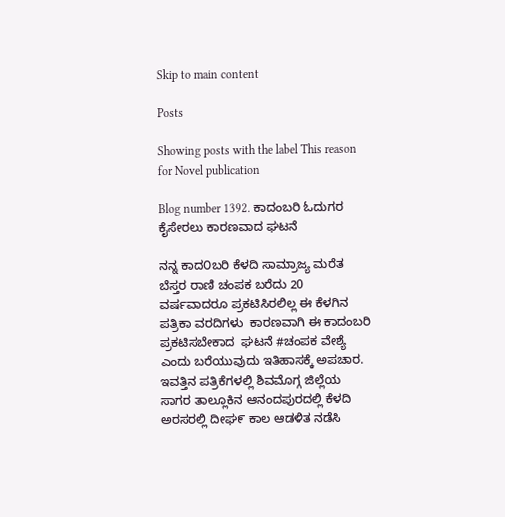Skip to main content

Posts

Showing posts with the label This reason for Novel publication

Blog number 1392. ಕಾದಂಬರಿ ಓದುಗರ ಕೈಸೇರಲು ಕಾರಣವಾದ ಘಟನೆ

ನನ್ನ ಕಾದ೦ಬರಿ ಕೆಳದಿ ಸಾಮ್ರಾಜ್ಯ ಮರೆತ ಬೆಸ್ತರ ರಾಣಿ ಚಂಪಕ ಬರೆದು 20 ವರ್ಷವಾದರೂ ಪ್ರಕಟಿಸಿರಲಿಲ್ಲ ಈ ಕೆಳಗಿನ ಪತ್ರಿಕಾ ವರದಿಗಳು  ಕಾರಣವಾಗಿ ಈ ಕಾದಂಬರಿ ಪ್ರಕಟಿಸಬೇಕಾದ  ಘಟನೆ #ಚಂಪಕ ವೇಶ್ಯೆ ಎಂದು ಬರೆಯುವುದು ಇತಿಹಾಸಕ್ಕೆ ಅಪಚಾರ.  ಇವತ್ತಿನ ಪತ್ರಿಕೆಗಳಲ್ಲಿ ಶಿವಮೊಗ್ಗ ಜಿಲ್ಲೆಯ ಸಾಗರ ತಾಲ್ಲೂಕಿನ ಆನಂದಪುರದಲ್ಲಿ ಕೆಳದಿ ಅರಸರಲ್ಲಿ ದೀಘ೯ ಕಾಲ ಆಡಳಿತ ನಡೆಸಿ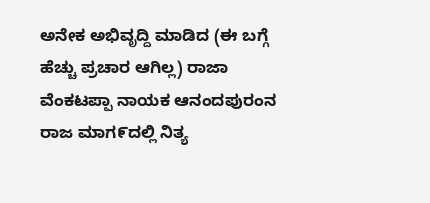ಅನೇಕ ಅಭಿವೃದ್ದಿ ಮಾಡಿದ (ಈ ಬಗ್ಗೆ ಹೆಚ್ಚು ಪ್ರಚಾರ ಆಗಿಲ್ಲ) ರಾಜಾ ವೆಂಕಟಪ್ಪಾ ನಾಯಕ ಆನಂದಪುರಂನ ರಾಜ ಮಾಗ೯ದಲ್ಲಿ ನಿತ್ಯ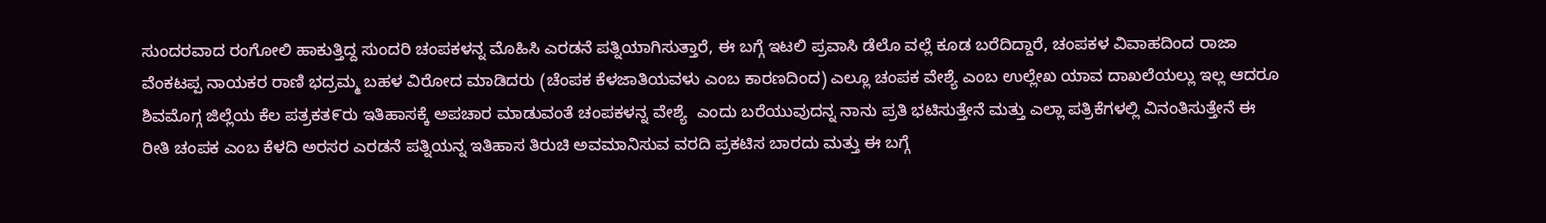ಸುಂದರವಾದ ರಂಗೋಲಿ ಹಾಕುತ್ತಿದ್ದ ಸುಂದರಿ ಚಂಪಕಳನ್ನ ಮೊಹಿಸಿ ಎರಡನೆ ಪತ್ನಿಯಾಗಿಸುತ್ತಾರೆ, ಈ ಬಗ್ಗೆ ಇಟಲಿ ಪ್ರವಾಸಿ ಡೆಲೊ ವಲ್ಲೆ ಕೂಡ ಬರೆದಿದ್ದಾರೆ, ಚಂಪಕಳ ವಿವಾಹದಿಂದ ರಾಜಾ ವೆಂಕಟಪ್ಪ ನಾಯಕರ ರಾಣಿ ಭದ್ರಮ್ಮ ಬಹಳ ವಿರೋದ ಮಾಡಿದರು (ಚೆಂಪಕ ಕೆಳಜಾತಿಯವಳು ಎಂಬ ಕಾರಣದಿಂದ) ಎಲ್ಲೂ ಚಂಪಕ ವೇಶ್ಯೆ ಎಂಬ ಉಲ್ಲೇಖ ಯಾವ ದಾಖಲೆಯಲ್ಲು ಇಲ್ಲ ಆದರೂ ಶಿವಮೊಗ್ಗ ಜಿಲ್ಲೆಯ ಕೆಲ ಪತ್ರಕತ೯ರು ಇತಿಹಾಸಕ್ಕೆ ಅಪಚಾರ ಮಾಡುವಂತೆ ಚಂಪಕಳನ್ನ ವೇಶ್ಯೆ  ಎಂದು ಬರೆಯುವುದನ್ನ ನಾನು ಪ್ರತಿ ಭಟಿಸುತ್ತೇನೆ ಮತ್ತು ಎಲ್ಲಾ ಪತ್ರಿಕೆಗಳಲ್ಲಿ ವಿನಂತಿಸುತ್ತೇನೆ ಈ ರೀತಿ ಚಂಪಕ ಎಂಬ ಕೆಳದಿ ಅರಸರ ಎರಡನೆ ಪತ್ನಿಯನ್ನ ಇತಿಹಾಸ ತಿರುಚಿ ಅವಮಾನಿಸುವ ವರದಿ ಪ್ರಕಟಿಸ ಬಾರದು ಮತ್ತು ಈ ಬಗ್ಗೆ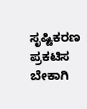ಸೃಷ್ಟಿಕರಣ ಪ್ರಕಟಿಸ ಬೇಕಾಗಿ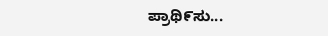ಪ್ರಾಥಿ೯ಸು...